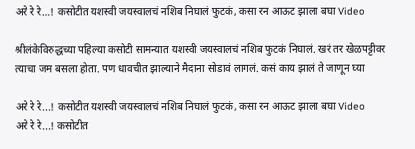अरे रे रे…! कसोटीत यशस्वी जयस्वालचं नशिब निघालं फुटकं, कसा रन आऊट झाला बघा Video

श्रीलंकेविरुद्धच्या पहिल्या कसोटी सामन्यात यशस्वी जयस्वालचं नशिब फुटकं निघालं. खरं तर खेळपट्टीवर त्याचा जम बसला होता. पण धावचीत झाल्याने मैदाना सोडावं लागलं. कसं काय झालं ते जाणून घ्या

अरे रे रे...! कसोटीत यशस्वी जयस्वालचं नशिब निघालं फुटकं, कसा रन आऊट झाला बघा Video
अरे रे रे...! कसोटीत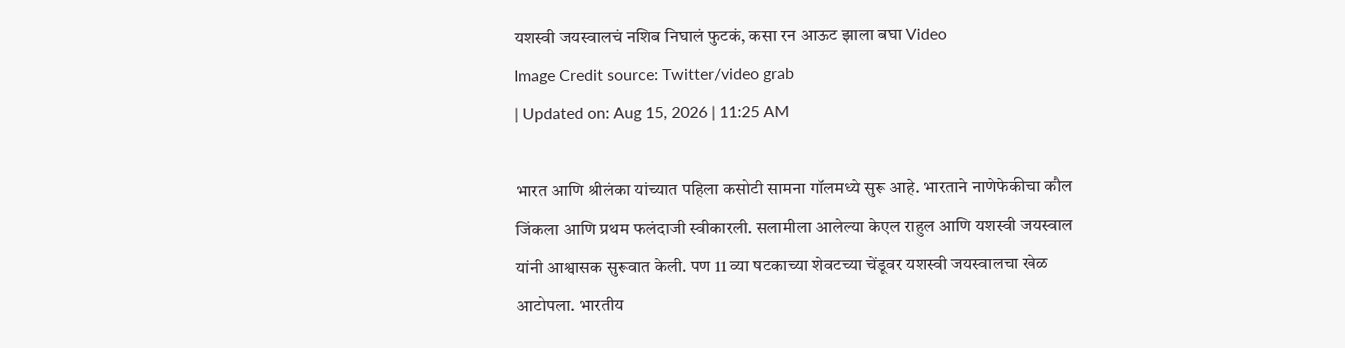यशस्वी जयस्वालचं नशिब निघालं फुटकं, कसा रन आऊट झाला बघा Video
Image Credit source: Twitter/video grab
| Updated on: Aug 15, 2026 | 11:25 AM

भारत आणि श्रीलंका यांच्यात पहिला कसोटी सामना गॉलमध्ये सुरू आहे. भारताने नाणेफेकीचा कौल जिंकला आणि प्रथम फलंदाजी स्वीकारली. सलामीला आलेल्या केएल राहुल आणि यशस्वी जयस्वाल यांनी आश्वासक सुरूवात केली. पण 11 व्या षटकाच्या शेवटच्या चेंडूवर यशस्वी जयस्वालचा खेळ आटोपला. भारतीय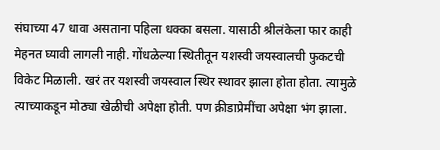संघाच्या 47 धावा असताना पहिला धक्का बसला. यासाठी श्रीलंकेला फार काही मेहनत घ्यावी लागली नाही. गोंधळेल्या स्थितीतून यशस्वी जयस्वालची फुकटची विकेट मिळाली. खरं तर यशस्वी जयस्वाल स्थिर स्थावर झाला होता होता. त्यामुळे त्याच्याकडून मोठ्या खेळीची अपेक्षा होती. पण क्रीडाप्रेमींचा अपेक्षा भंग झाला.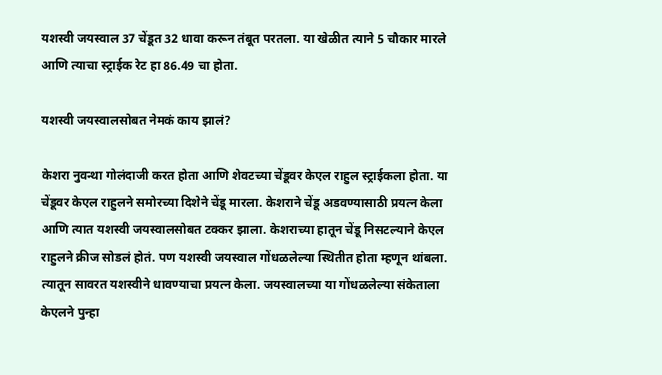यशस्वी जयस्वाल 37 चेंडूत 32 धावा करून तंबूत परतला. या खेळीत त्याने 5 चौकार मारले आणि त्याचा स्ट्राईक रेट हा 86.49 चा होता.

यशस्वी जयस्वालसोबत नेमकं काय झालं?

केशरा नुवन्था गोलंदाजी करत होता आणि शेवटच्या चेंडूवर केएल राहुल स्ट्राईकला होता. या चेंडूवर केएल राहुलने समोरच्या दिशेने चेंडू मारला. केशराने चेंडू अडवण्यासाठी प्रयत्न केला आणि त्यात यशस्वी जयस्वालसोबत टक्कर झाला. केशराच्या हातून चेंडू निसटल्याने केएल राहुलने क्रीज सोडलं होतं. पण यशस्वी जयस्वाल गोंधळलेल्या स्थितीत होता म्हणून थांबला. त्यातून सावरत यशस्वीने धावण्याचा प्रयत्न केला. जयस्वालच्या या गोंधळलेल्या संकेताला केएलने पुन्हा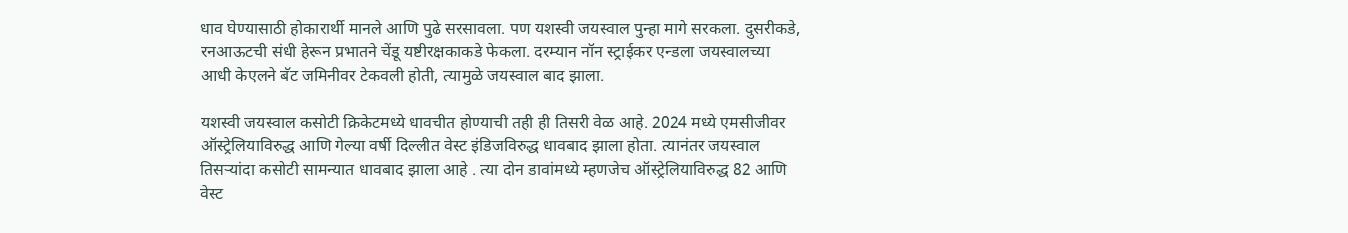धाव घेण्यासाठी होकारार्थी मानले आणि पुढे सरसावला. पण यशस्वी जयस्वाल पुन्हा मागे सरकला. दुसरीकडे, रनआऊटची संधी हेरून प्रभातने चेंडू यष्टीरक्षकाकडे फेकला. दरम्यान नॉन स्ट्राईकर एन्डला जयस्वालच्या आधी केएलने बॅट जमिनीवर टेकवली होती, त्यामुळे जयस्वाल बाद झाला.

यशस्वी जयस्वाल कसोटी क्रिकेटमध्ये धावचीत होण्याची तही ही तिसरी वेळ आहे. 2024 मध्ये एमसीजीवर ऑस्ट्रेलियाविरुद्ध आणि गेल्या वर्षी दिल्लीत वेस्ट इंडिजविरुद्ध धावबाद झाला होता. त्यानंतर जयस्वाल तिसऱ्यांदा कसोटी सामन्यात धावबाद झाला आहे . त्या दोन डावांमध्ये म्हणजेच ऑस्ट्रेलियाविरुद्ध 82 आणि वेस्ट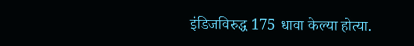इंडिजविरुद्ध 175 धावा केल्या होत्या.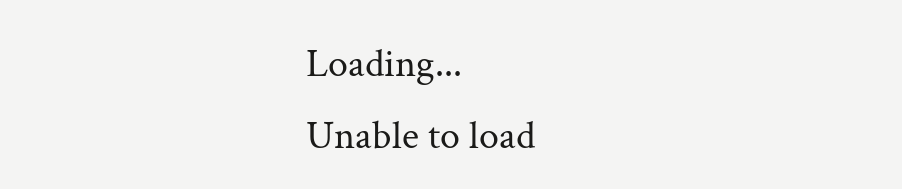Loading...
Unable to load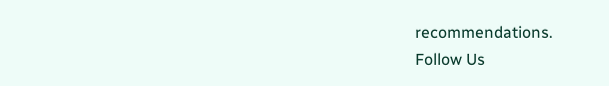recommendations.
Follow Us